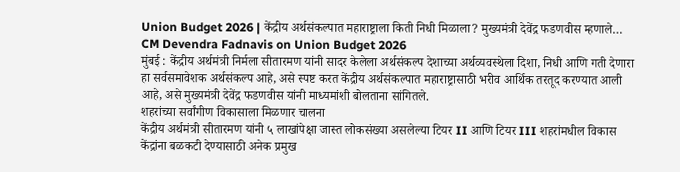Union Budget 2026 | केंद्रीय अर्थसंकल्पात महाराष्ट्राला किती निधी मिळाला? मुख्यमंत्री देवेंद्र फडणवीस म्हणाले…
CM Devendra Fadnavis on Union Budget 2026
मुंबई : केंद्रीय अर्थमंत्री निर्मला सीतारमण यांनी सादर केलेला अर्थसंकल्प देशाच्या अर्थव्यवस्थेला दिशा, निधी आणि गती देणारा हा सर्वसमावेशक अर्थसंकल्प आहे, असे स्पष्ट करत केंद्रीय अर्थसंकल्पात महाराष्ट्रासाठी भरीव आर्थिक तरतूद करण्यात आली आहे, असे मुख्यमंत्री देवेंद्र फडणवीस यांनी माध्यमांशी बोलताना सांगितले.
शहरांच्या सर्वांगीण विकासाला मिळणार चालना
केंद्रीय अर्थमंत्री सीतारमण यांनी ५ लाखांपेक्षा जास्त लोकसंख्या असलेल्या टियर II आणि टियर III शहरांमधील विकास केंद्रांना बळकटी देण्यासाठी अनेक प्रमुख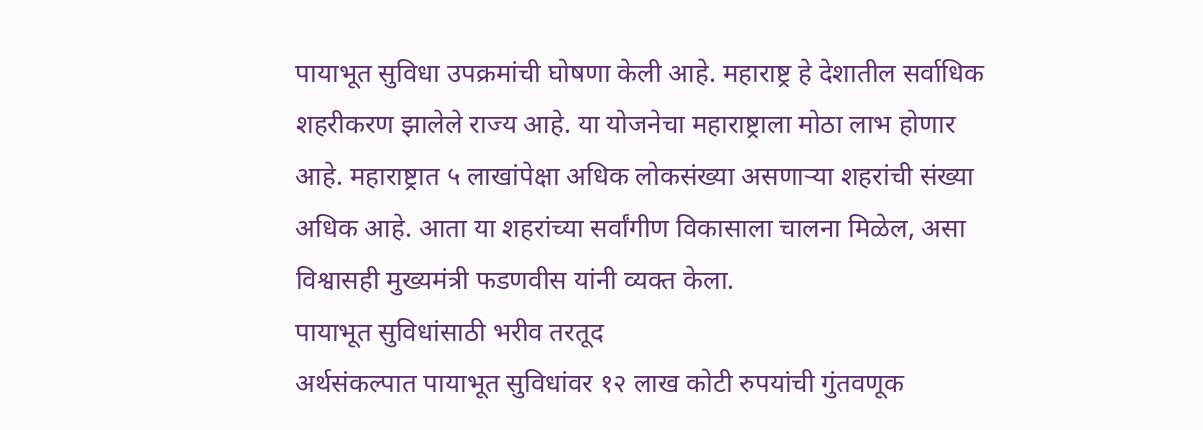पायाभूत सुविधा उपक्रमांची घोषणा केली आहे. महाराष्ट्र हे देशातील सर्वाधिक शहरीकरण झालेले राज्य आहे. या योजनेचा महाराष्ट्राला मोठा लाभ होणार आहे. महाराष्ट्रात ५ लाखांपेक्षा अधिक लोकसंख्या असणाऱ्या शहरांची संख्या अधिक आहे. आता या शहरांच्या सर्वांगीण विकासाला चालना मिळेल, असा विश्वासही मुख्यमंत्री फडणवीस यांनी व्यक्त केला.
पायाभूत सुविधांसाठी भरीव तरतूद
अर्थसंकल्पात पायाभूत सुविधांवर १२ लाख कोटी रुपयांची गुंतवणूक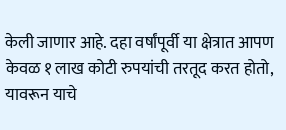केली जाणार आहे. दहा वर्षांपूर्वी या क्षेत्रात आपण केवळ १ लाख कोटी रुपयांची तरतूद करत होतो, यावरून याचे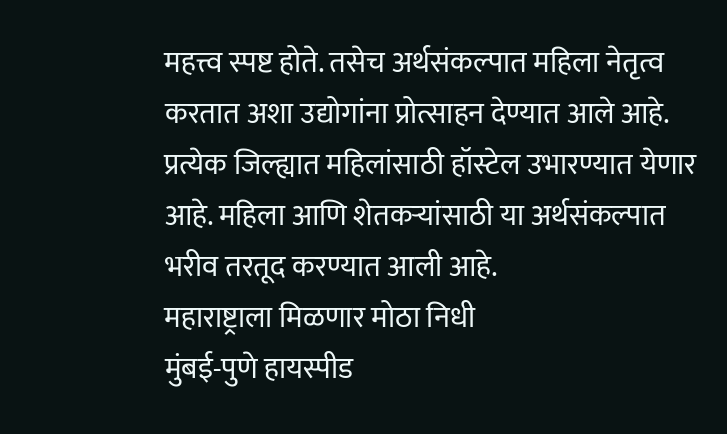महत्त्व स्पष्ट होते. तसेच अर्थसंकल्पात महिला नेतृत्व करतात अशा उद्योगांना प्रोत्साहन देण्यात आले आहे. प्रत्येक जिल्ह्यात महिलांसाठी हॉस्टेल उभारण्यात येणार आहे. महिला आणि शेतकऱ्यांसाठी या अर्थसंकल्पात भरीव तरतूद करण्यात आली आहे.
महाराष्ट्राला मिळणार मोठा निधी
मुंबई-पुणे हायस्पीड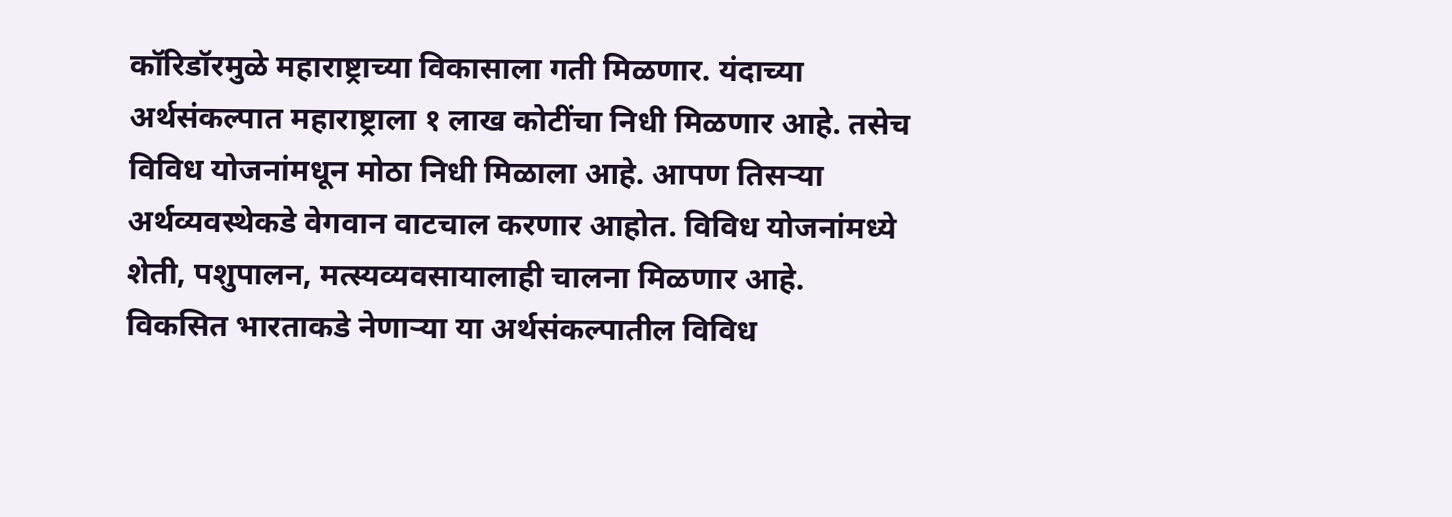कॉरिडॉरमुळे महाराष्ट्राच्या विकासाला गती मिळणार. यंदाच्या अर्थसंकल्पात महाराष्ट्राला १ लाख कोटींचा निधी मिळणार आहे. तसेच विविध योजनांमधून मोठा निधी मिळाला आहे. आपण तिसऱ्या अर्थव्यवस्थेकडे वेगवान वाटचाल करणार आहोत. विविध योजनांमध्ये शेती, पशुपालन, मत्स्यव्यवसायालाही चालना मिळणार आहे. विकसित भारताकडे नेणाऱ्या या अर्थसंकल्पातील विविध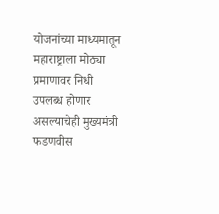योजनांच्या माध्यमातून महाराष्ट्राला मोठ्या प्रमाणावर निधी उपलब्ध होणार असल्याचेही मुख्यमंत्री फडणवीस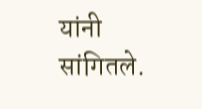यांनी सांगितले.